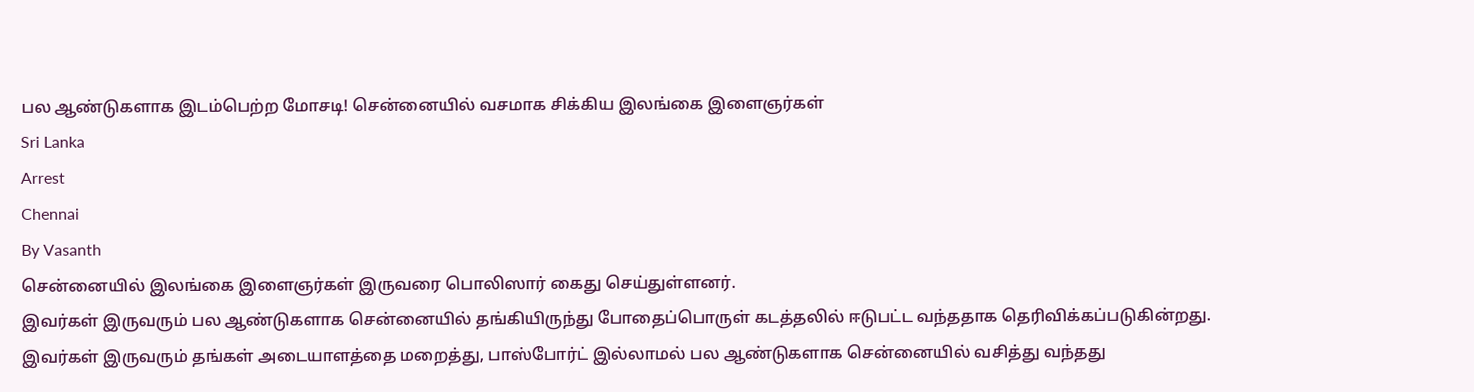பல ஆண்டுகளாக இடம்பெற்ற மோசடி! சென்னையில் வசமாக சிக்கிய இலங்கை இளைஞர்கள்
Sri Lanka
Arrest
Chennai
By Vasanth
சென்னையில் இலங்கை இளைஞர்கள் இருவரை பொலிஸார் கைது செய்துள்ளனர்.
இவர்கள் இருவரும் பல ஆண்டுகளாக சென்னையில் தங்கியிருந்து போதைப்பொருள் கடத்தலில் ஈடுபட்ட வந்ததாக தெரிவிக்கப்படுகின்றது.
இவர்கள் இருவரும் தங்கள் அடையாளத்தை மறைத்து, பாஸ்போர்ட் இல்லாமல் பல ஆண்டுகளாக சென்னையில் வசித்து வந்தது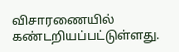விசாரணையில் கண்டறியப்பட்டுள்ளது.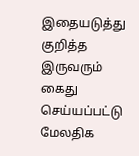இதையடுத்து குறித்த இருவரும் கைது செய்யப்பட்டு மேலதிக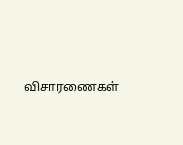விசாரணைகள்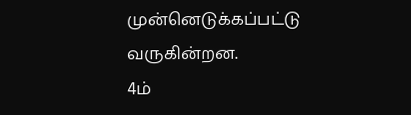முன்னெடுக்கப்பட்டு வருகின்றன.
4ம்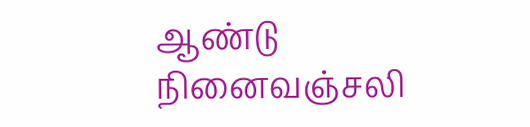ஆண்டு நினைவஞ்சலி